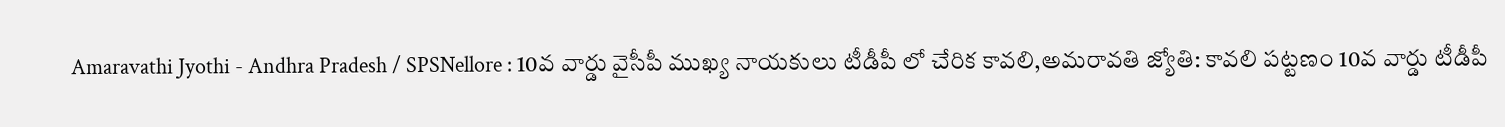Amaravathi Jyothi - Andhra Pradesh / SPSNellore : 10వ వార్డు వైసీపీ ముఖ్య నాయకులు టీడీపీ లో చేరిక కావలి,అమరావతి జ్యోతి: కావలి పట్టణం 10వ వార్డు టీడీపీ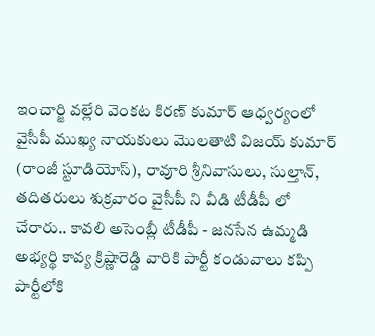ఇంచార్జి వల్లేరి వెంకట కిరణ్ కుమార్ ఆధ్వర్యంలో వైసీపీ ముఖ్య నాయకులు మొలతాటి విజయ్ కుమార్ (రాంజీ స్టూడియోస్), రావూరి శ్రీనివాసులు, సుల్తాన్, తదితరులు శుక్రవారం వైసీపీ ని వీడి టీడీపీ లో చేరారు.. కావలి అసెంబ్లీ టీడీపీ - జనసేన ఉమ్మడి అభ్యర్థి కావ్య క్రిష్ణారెడ్డి వారికి పార్టీ కండువాలు కప్పి పార్టీలోకి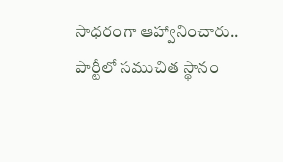సాధరంగా ఆహ్వానించారు.. పార్టీలో సముచిత స్థానం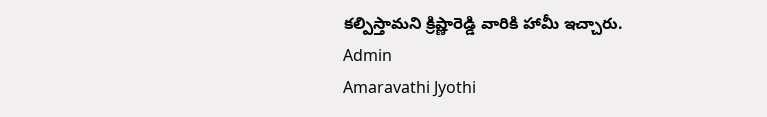కల్పిస్తామని క్రిష్ణారెడ్డి వారికి హామీ ఇచ్చారు.
Admin
Amaravathi Jyothi